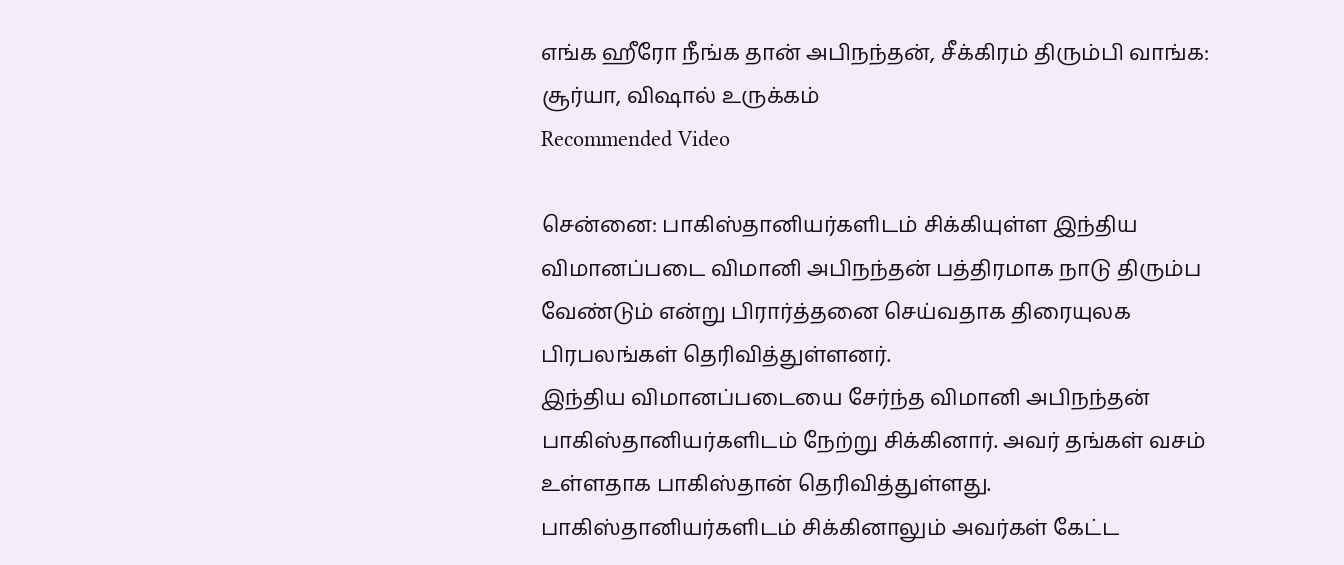எங்க ஹீரோ நீங்க தான் அபிநந்தன், சீக்கிரம் திரும்பி வாங்க: சூர்யா, விஷால் உருக்கம்
Recommended Video

சென்னை: பாகிஸ்தானியர்களிடம் சிக்கியுள்ள இந்திய விமானப்படை விமானி அபிநந்தன் பத்திரமாக நாடு திரும்ப வேண்டும் என்று பிரார்த்தனை செய்வதாக திரையுலக பிரபலங்கள் தெரிவித்துள்ளனர்.
இந்திய விமானப்படையை சேர்ந்த விமானி அபிநந்தன் பாகிஸ்தானியர்களிடம் நேற்று சிக்கினார். அவர் தங்கள் வசம் உள்ளதாக பாகிஸ்தான் தெரிவித்துள்ளது.
பாகிஸ்தானியர்களிடம் சிக்கினாலும் அவர்கள் கேட்ட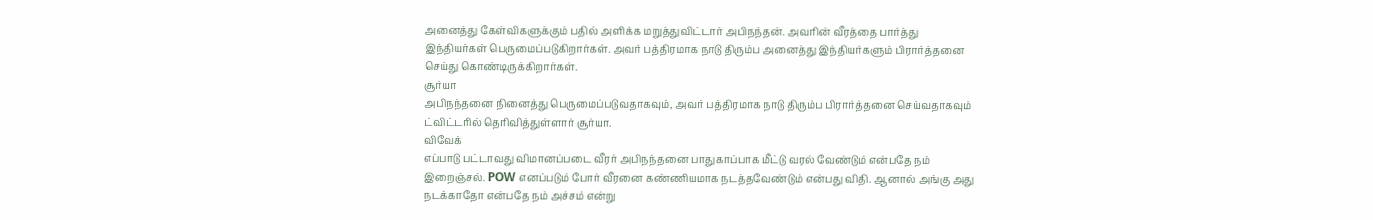அனைத்து கேள்விகளுக்கும் பதில் அளிக்க மறுத்துவிட்டார் அபிநந்தன். அவரின் வீரத்தை பார்த்து இந்தியர்கள் பெருமைப்படுகிறார்கள். அவர் பத்திரமாக நாடு திரும்ப அனைத்து இந்தியர்களும் பிரார்த்தனை செய்து கொண்டிருக்கிறார்கள்.
சூர்யா
அபிநந்தனை நினைத்து பெருமைப்படுவதாகவும், அவர் பத்திரமாக நாடு திரும்ப பிரார்த்தனை செய்வதாகவும் ட்விட்டரில் தெரிவித்துள்ளார் சூர்யா.
விவேக்
எப்பாடு பட்டாவது விமானப்படை வீரர் அபிநந்தனை பாதுகாப்பாக மீட்டு வரல் வேண்டும் என்பதே நம் இறைஞ்சல். POW எனப்படும் போர் வீரனை கண்ணியமாக நடத்தவேண்டும் என்பது விதி. ஆனால் அங்கு அது நடக்காதோ என்பதே நம் அச்சம் என்று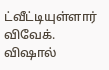ட்வீட்டியுள்ளார் விவேக்.
விஷால்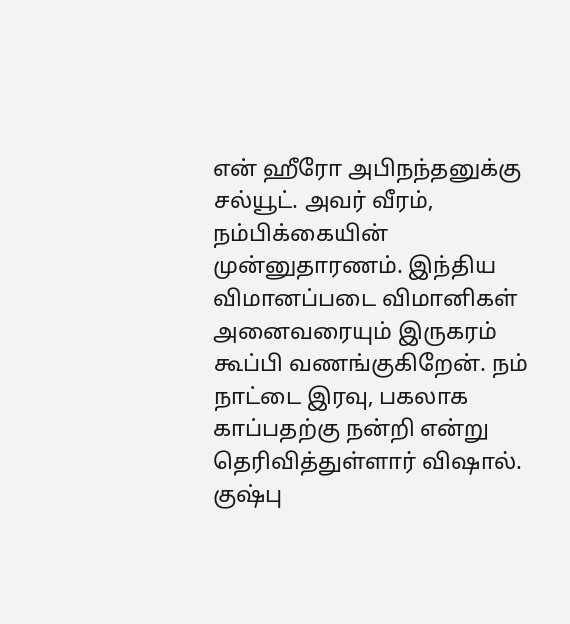என் ஹீரோ அபிநந்தனுக்கு சல்யூட். அவர் வீரம், நம்பிக்கையின் முன்னுதாரணம். இந்திய விமானப்படை விமானிகள் அனைவரையும் இருகரம் கூப்பி வணங்குகிறேன். நம் நாட்டை இரவு, பகலாக காப்பதற்கு நன்றி என்று தெரிவித்துள்ளார் விஷால்.
குஷ்பு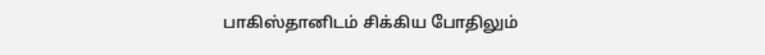பாகிஸ்தானிடம் சிக்கிய போதிலும்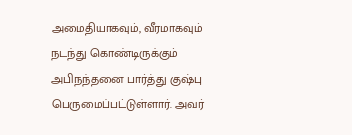அமைதியாகவும், வீரமாகவும் நடந்து கொண்டிருக்கும் அபிநந்தனை பார்த்து குஷ்பு பெருமைப்பட்டுள்ளார். அவர்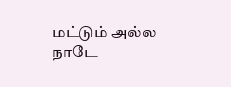மட்டும் அல்ல நாடே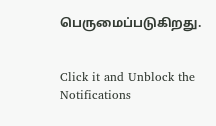பெருமைப்படுகிறது.


Click it and Unblock the Notifications